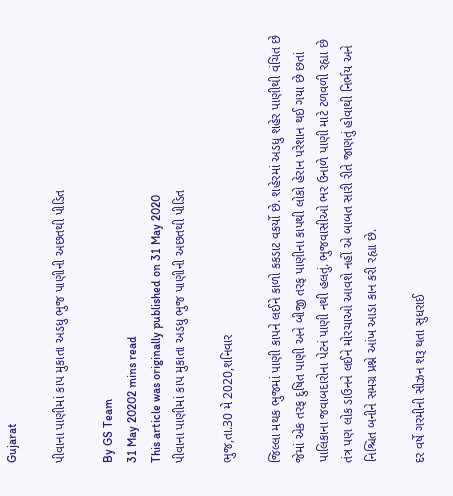Gujarat

પીવાના પાણીમાં કાપ મુકાતા અડધુ ભુજ પાણીની અછતથી પીડિત

By GS Team
31 May 20202 mins read
This article was originally published on 31 May 2020
પીવાના પાણીમાં કાપ મુકાતા અડધુ ભુજ પાણીની અછતથી પીડિત

ભુજ,તા.30 મે 2020,શનિવાર

જિલ્લા મથક ભુજમાં પાણી કાપને લઈને કાળો કકડાટ વકર્યો છે. શહેરમાં અડધુ શહેર પાણીથી વંચિત છે જેમાં એક તરફ દુષિત પાણી અને બીજી તરફ પાણીના કાપથી લોકો હેરાન પરેશાન થઈ ગયા છે છતાં પાલિકાના જવાબદારોના પેટનં પાણી નથી હલતું. ભુજવાસીઓ ભર ઉનાળે પાણી માટે ટળવળી રહ્યા છે તંત્ર પણ લોક ડાઉનને લઈને મોરચાઓ આવશે નહીં એ બાબત સારી રીતે જાણતું હોવાથી નિર્ભય અને નિશ્ચિત બનીને સમગ્ર પ્રશ્ને આંખ આડા કાન કરી રહ્યા છે.

દર વર્ષે ગરમીની સીઝન શરૂ થતા સુધરાઈ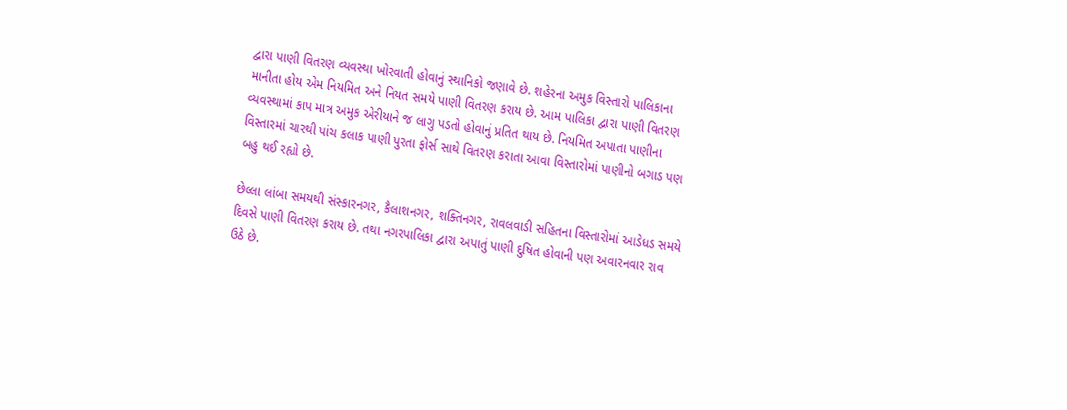દ્વારા પાણી વિતરણ વ્યવસ્થા ખોરવાતી હોવાનું સ્થાનિકો જણાવે છે. શહેરના અમુક વિસ્તારો પાલિકાના માનીતા હોય એમ નિયમિત અને નિયત સમયે પાણી વિતરણ કરાય છે. આમ પાલિકા દ્વારા પાણી વિતરણ વ્યવસ્થામાં કાપ માત્ર અમુક એરીયાને જ લાગુ પડતો હોવાનું પ્રતિત થાય છે. નિયમિત અપાતા પાણીના વિસ્તારમાં ચારથી પાંચ કલાક પાણી પુરતા ફોર્સ સાથે વિતરણ કરાતા આવા વિસ્તારોમાં પાણીનો બગાડ પણ બહુ થઈ રહ્યો છે.

છેલ્લા લાંબા સમયથી સંસ્કારનગર, કૈલાશનગર, શક્તિનગર, રાવલવાડી સહિતના વિસ્તારોમાં આડેધડ સમયે દિવસે પાણી વિતરણ કરાય છે. તથા નગરપાલિકા દ્વારા અપાતું પાણી દુષિત હોવાની પણ અવારનવાર રાવ ઉઠે છે.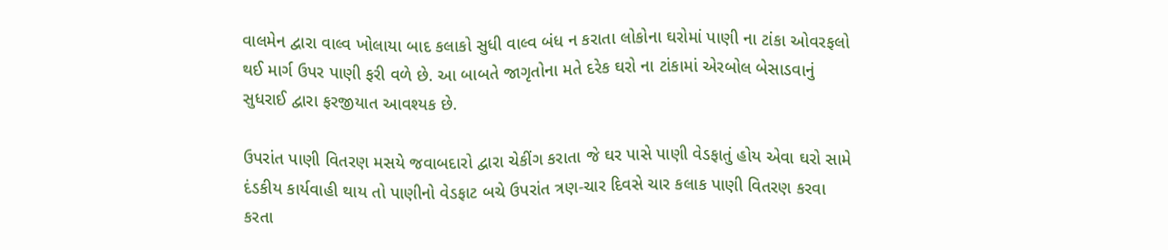વાલમેન દ્વારા વાલ્વ ખોલાયા બાદ કલાકો સુધી વાલ્વ બંધ ન કરાતા લોકોના ઘરોમાં પાણી ના ટાંકા ઓવરફલો થઈ માર્ગ ઉપર પાણી ફરી વળે છે. આ બાબતે જાગૃતોના મતે દરેક ઘરો ના ટાંકામાં એરબોલ બેસાડવાનું સુધરાઈ દ્વારા ફરજીયાત આવશ્યક છે.

ઉપરાંત પાણી વિતરણ મસયે જવાબદારો દ્વારા ચેકીંગ કરાતા જે ઘર પાસે પાણી વેડફાતું હોય એવા ઘરો સામે દંડકીય કાર્યવાહી થાય તો પાણીનો વેડફાટ બચે ઉપરાંત ત્રણ-ચાર દિવસે ચાર કલાક પાણી વિતરણ કરવા કરતા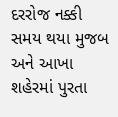દરરોજ નક્કી સમય થયા મુજબ અને આખા શહેરમાં પુરતા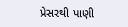પ્રેસરથી પાણી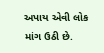અપાય એવી લોક માંગ ઉઠી છે.